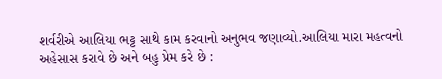શર્વરીએ આલિયા ભટ્ટ સાથે કામ કરવાનો અનુભવ જણાવ્યો.આલિયા મારા મહત્વનો અહેસાસ કરાવે છે અને બહુ પ્રેમ કરે છે :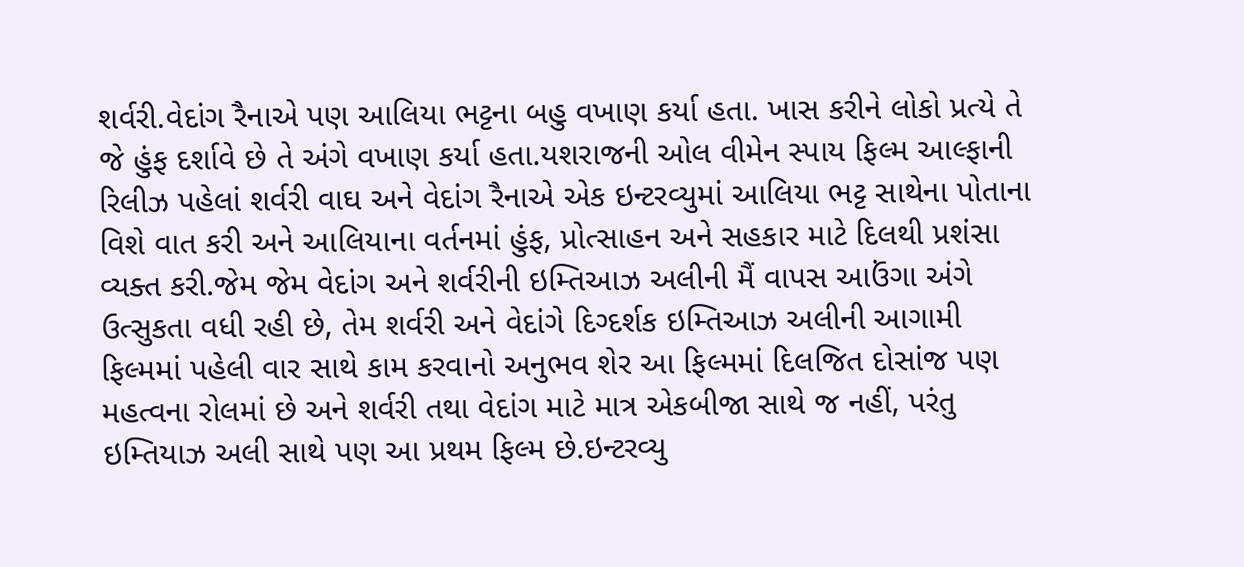શર્વરી.વેદાંગ રૈનાએ પણ આલિયા ભટ્ટના બહુ વખાણ કર્યા હતા. ખાસ કરીને લોકો પ્રત્યે તે જે હુંફ દર્શાવે છે તે અંગે વખાણ કર્યા હતા.યશરાજની ઓલ વીમેન સ્પાય ફિલ્મ આલ્ફાની રિલીઝ પહેલાં શર્વરી વાઘ અને વેદાંગ રૈનાએ એક ઇન્ટરવ્યુમાં આલિયા ભટ્ટ સાથેના પોતાના વિશે વાત કરી અને આલિયાના વર્તનમાં હુંફ, પ્રોત્સાહન અને સહકાર માટે દિલથી પ્રશંસા વ્યક્ત કરી.જેમ જેમ વેદાંગ અને શર્વરીની ઇમ્તિઆઝ અલીની મૈં વાપસ આઉંગા અંગે ઉત્સુકતા વધી રહી છે, તેમ શર્વરી અને વેદાંગે દિગ્દર્શક ઇમ્તિઆઝ અલીની આગામી ફિલ્મમાં પહેલી વાર સાથે કામ કરવાનો અનુભવ શેર આ ફિલ્મમાં દિલજિત દોસાંજ પણ મહત્વના રોલમાં છે અને શર્વરી તથા વેદાંગ માટે માત્ર એકબીજા સાથે જ નહીં, પરંતુ ઇમ્તિયાઝ અલી સાથે પણ આ પ્રથમ ફિલ્મ છે.ઇન્ટરવ્યુ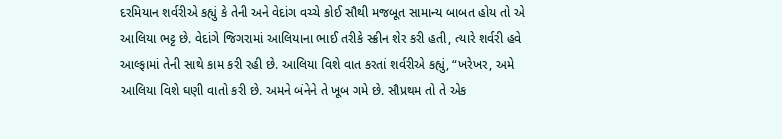દરમિયાન શર્વરીએ કહ્યું કે તેની અને વેદાંગ વચ્ચે કોઈ સૌથી મજબૂત સામાન્ય બાબત હોય તો એ આલિયા ભટ્ટ છે. વેદાંગે જિગરામાં આલિયાના ભાઈ તરીકે સ્ક્રીન શેર કરી હતી, ત્યારે શર્વરી હવે આલ્ફામાં તેની સાથે કામ કરી રહી છે. આલિયા વિશે વાત કરતાં શર્વરીએ કહ્યું, “ખરેખર, અમે આલિયા વિશે ઘણી વાતો કરી છે. અમને બંનેને તે ખૂબ ગમે છે. સૌપ્રથમ તો તે એક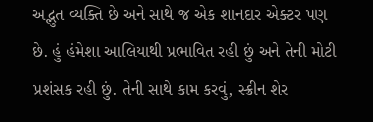અદ્ભુત વ્યક્તિ છે અને સાથે જ એક શાનદાર એક્ટર પણ છે. હું હંમેશા આલિયાથી પ્રભાવિત રહી છું અને તેની મોટી પ્રશંસક રહી છું. તેની સાથે કામ કરવું, સ્ક્રીન શેર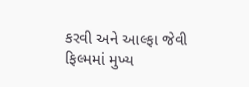કરવી અને આલ્ફા જેવી ફિલ્મમાં મુખ્ય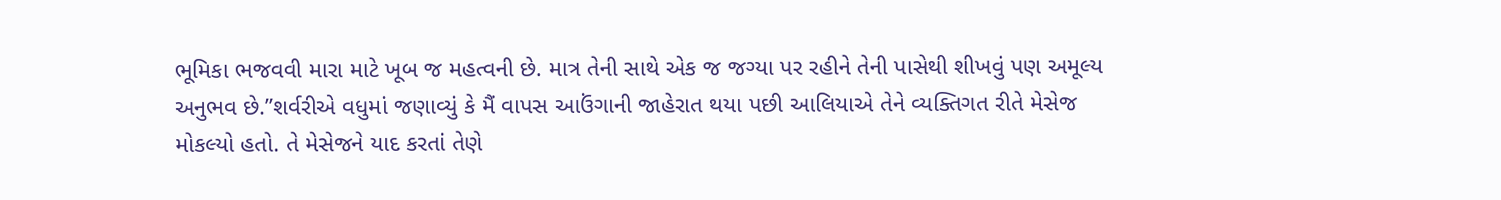ભૂમિકા ભજવવી મારા માટે ખૂબ જ મહત્વની છે. માત્ર તેની સાથે એક જ જગ્યા પર રહીને તેની પાસેથી શીખવું પણ અમૂલ્ય અનુભવ છે.”શર્વરીએ વધુમાં જણાવ્યું કે મૈં વાપસ આઉંગાની જાહેરાત થયા પછી આલિયાએ તેને વ્યક્તિગત રીતે મેસેજ મોકલ્યો હતો. તે મેસેજને યાદ કરતાં તેણે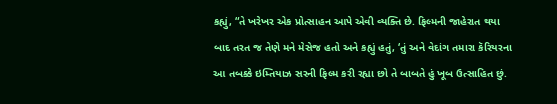કહ્યું, “તે ખરેખર એક પ્રોત્સાહન આપે એવી વ્યક્તિ છે. ફિલ્મની જાહેરાત થયા બાદ તરત જ તેણે મને મેસેજ હતો અને કહ્યું હતું, ‘તું અને વેદાંગ તમારા કૅરિયરના આ તબક્કે ઇમ્તિયાઝ સરની ફિલ્મ કરી રહ્યા છો તે બાબતે હું ખૂબ ઉત્સાહિત છું.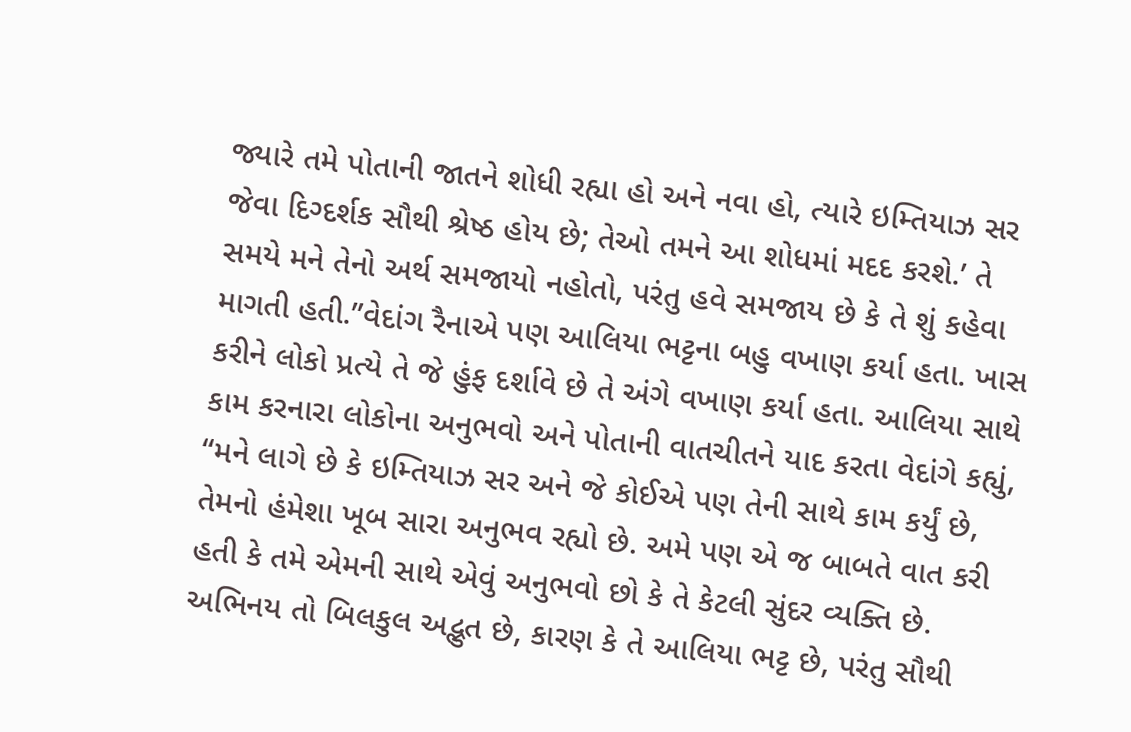જ્યારે તમે પોતાની જાતને શોધી રહ્યા હો અને નવા હો, ત્યારે ઇમ્તિયાઝ સર જેવા દિગ્દર્શક સૌથી શ્રેષ્ઠ હોય છે; તેઓ તમને આ શોધમાં મદદ કરશે.’ તે સમયે મને તેનો અર્થ સમજાયો નહોતો, પરંતુ હવે સમજાય છે કે તે શું કહેવા માગતી હતી.”વેદાંગ રૈનાએ પણ આલિયા ભટ્ટના બહુ વખાણ કર્યા હતા. ખાસ કરીને લોકો પ્રત્યે તે જે હુંફ દર્શાવે છે તે અંગે વખાણ કર્યા હતા. આલિયા સાથે કામ કરનારા લોકોના અનુભવો અને પોતાની વાતચીતને યાદ કરતા વેદાંગે કહ્યું, “મને લાગે છે કે ઇમ્તિયાઝ સર અને જે કોઈએ પણ તેની સાથે કામ કર્યું છે, તેમનો હંમેશા ખૂબ સારા અનુભવ રહ્યો છે. અમે પણ એ જ બાબતે વાત કરી હતી કે તમે એમની સાથે એવું અનુભવો છો કે તે કેટલી સુંદર વ્યક્તિ છે. અભિનય તો બિલકુલ અદ્ભુત છે, કારણ કે તે આલિયા ભટ્ટ છે, પરંતુ સૌથી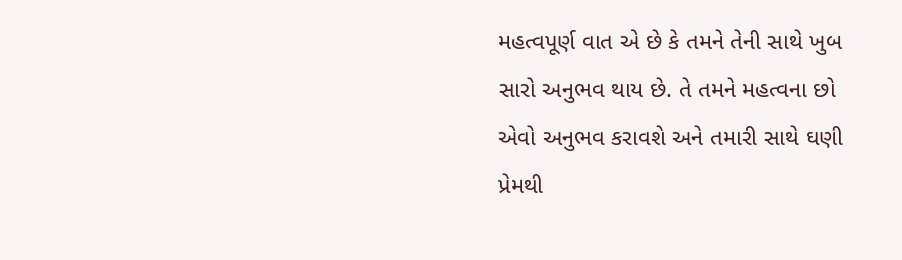મહત્વપૂર્ણ વાત એ છે કે તમને તેની સાથે ખુબ સારો અનુભવ થાય છે. તે તમને મહત્વના છો એવો અનુભવ કરાવશે અને તમારી સાથે ઘણી પ્રેમથી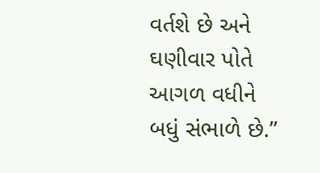વર્તશે છે અને ઘણીવાર પોતે આગળ વધીને બધું સંભાળે છે.”